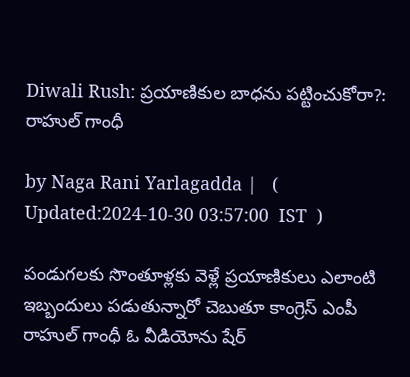Diwali Rush: ప్రయాణికుల బాధను పట్టించుకోరా?: రాహుల్ గాంధీ

by Naga Rani Yarlagadda |   (  Updated:2024-10-30 03:57:00  IST  )

పండుగలకు సొంతూళ్లకు వెళ్లే ప్రయాణికులు ఎలాంటి ఇబ్బందులు పడుతున్నారో చెబుతూ కాంగ్రెస్ ఎంపీ రాహుల్ గాంధీ ఓ వీడియోను షేర్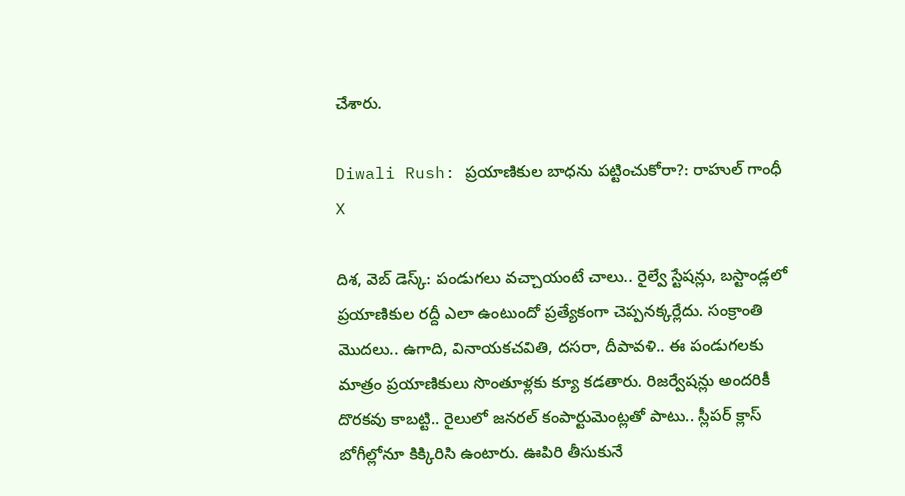చేశారు.

Diwali Rush: ప్రయాణికుల బాధను పట్టించుకోరా?: రాహుల్ గాంధీ
X

దిశ, వెబ్ డెస్క్: పండుగలు వచ్చాయంటే చాలు.. రైల్వే స్టేషన్లు, బస్టాండ్లలో ప్రయాణికుల రద్దీ ఎలా ఉంటుందో ప్రత్యేకంగా చెప్పనక్కర్లేదు. సంక్రాంతి మొదలు.. ఉగాది, వినాయకచవితి, దసరా, దీపావళి.. ఈ పండుగలకు మాత్రం ప్రయాణికులు సొంతూళ్లకు క్యూ కడతారు. రిజర్వేషన్లు అందరికీ దొరకవు కాబట్టి.. రైలులో జనరల్ కంపార్టుమెంట్లతో పాటు.. స్లీపర్ క్లాస్ బోగీల్లోనూ కిక్కిరిసి ఉంటారు. ఊపిరి తీసుకునే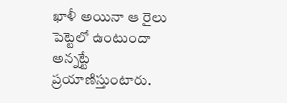ఖాళీ అయినా ఆ రైలు పెట్టెలో ఉంటుందా అన్నట్టే ప్రయాణిస్తుంటారు.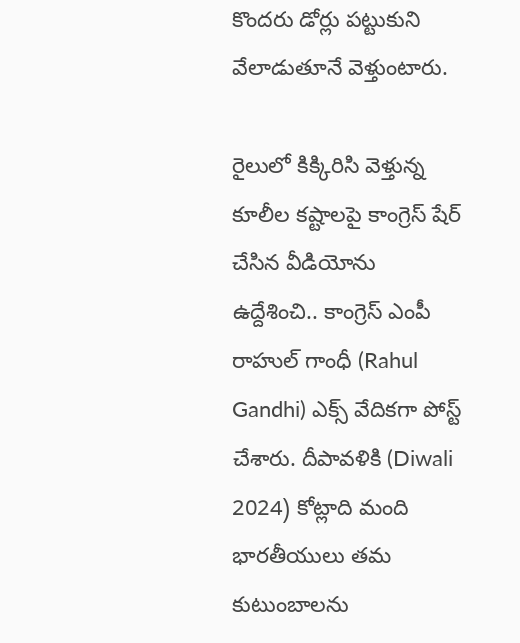కొందరు డోర్లు పట్టుకుని వేలాడుతూనే వెళ్తుంటారు.

రైలులో కిక్కిరిసి వెళ్తున్న కూలీల కష్టాలపై కాంగ్రెస్ షేర్ చేసిన వీడియోను ఉద్దేశించి.. కాంగ్రెస్ ఎంపీ రాహుల్ గాంధీ (Rahul Gandhi) ఎక్స్ వేదికగా పోస్ట్ చేశారు. దీపావళికి (Diwali 2024) కోట్లాది మంది భారతీయులు తమ కుటుంబాలను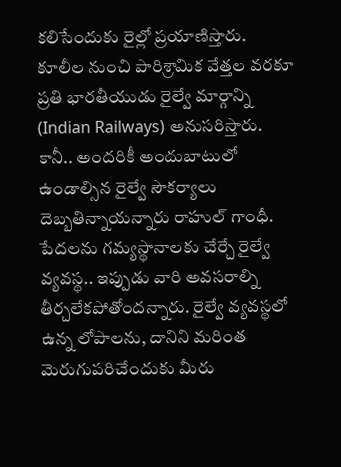కలిసేందుకు రైల్లో ప్రయాణిస్తారు. కూలీల నుంచి పారిశ్రామిక వేత్తల వరకూ ప్రతి భారతీయుడు రైల్వే మార్గాన్ని (Indian Railways) అనుసరిస్తారు. కానీ.. అందరికీ అందుబాటులో ఉండాల్సిన రైల్వే సౌకర్యాలు దెబ్బతిన్నాయన్నారు రాహుల్ గాంధీ. పేదలను గమ్యస్థానాలకు చేర్చే రైల్వే వ్యవస్థ.. ఇప్పుడు వారి అవసరాల్ని తీర్చలేకపోతోందన్నారు. రైల్వే వ్యవస్థలో ఉన్న లోపాలను, దానిని మరింత మెరుగుపరిచేందుకు మీరు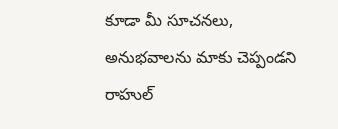కూడా మీ సూచనలు, అనుభవాలను మాకు చెప్పండని రాహుల్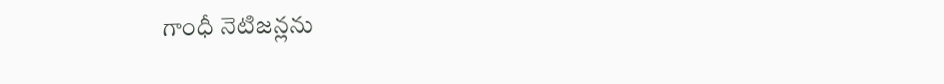గాంధీ నెటిజన్లను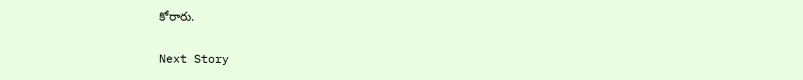కోరారు.

Next Story